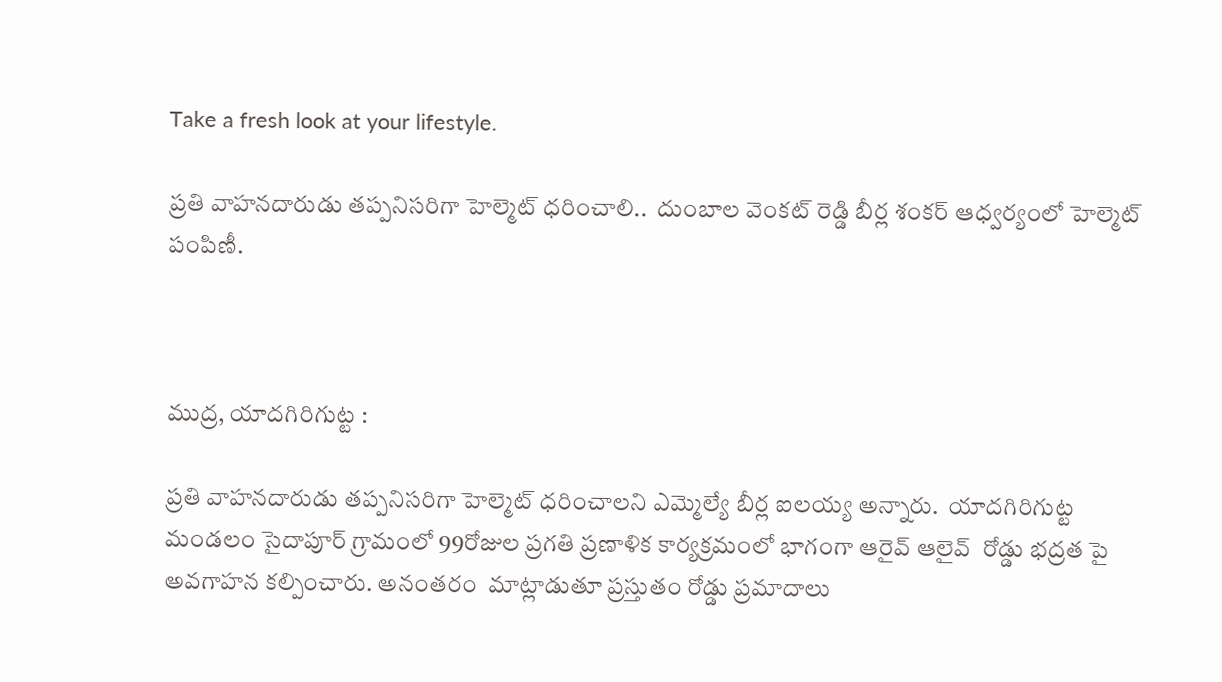Take a fresh look at your lifestyle.

ప్రతి వాహనదారుడు తప్పనిసరిగా హెల్మెట్ ధరించాలి..  దుంబాల వెంకట్ రెడ్డి బీర్ల శంకర్ ఆధ్వర్యంలో హెల్మెట్ పంపిణీ.



ముద్ర, యాదగిరిగుట్ట :

ప్రతి వాహనదారుడు తప్పనిసరిగా హెల్మెట్ ధరించాలని ఎమ్మెల్యే బీర్ల ఐలయ్య అన్నారు.  యాదగిరిగుట్ట మండలం సైదాపూర్ గ్రామంలో 99రోజుల ప్రగతి ప్రణాళిక కార్యక్రమంలో భాగంగా ఆరైవ్ ఆలైవ్  రోడ్డు భద్రత పై అవగాహన కల్పించారు. అనంతరం  మాట్లాడుతూ ప్రస్తుతం రోడ్డు ప్రమాదాలు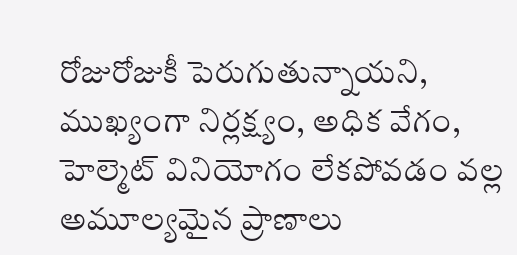రోజురోజుకీ పెరుగుతున్నాయని, ముఖ్యంగా నిర్లక్ష్యం, అధిక వేగం, హెల్మెట్ వినియోగం లేకపోవడం వల్ల అమూల్యమైన ప్రాణాలు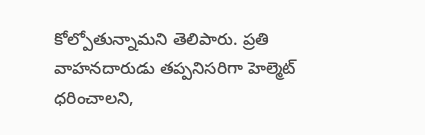కోల్పోతున్నామని తెలిపారు. ప్రతి వాహనదారుడు తప్పనిసరిగా హెల్మెట్ ధరించాలని,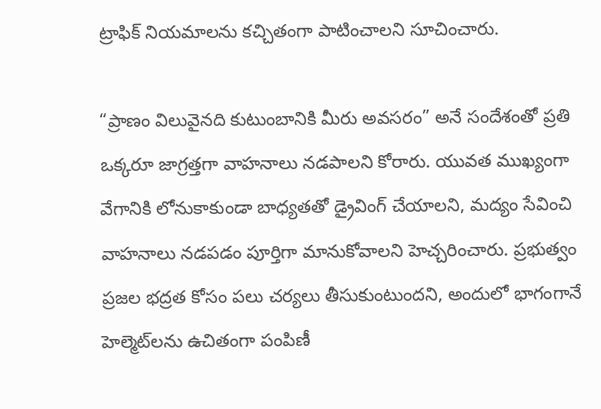ట్రాఫిక్ నియమాలను కచ్చితంగా పాటించాలని సూచించారు.

“ప్రాణం విలువైనది కుటుంబానికి మీరు అవసరం” అనే సందేశంతో ప్రతి ఒక్కరూ జాగ్రత్తగా వాహనాలు నడపాలని కోరారు. యువత ముఖ్యంగా వేగానికి లోనుకాకుండా బాధ్యతతో డ్రైవింగ్ చేయాలని, మద్యం సేవించి వాహనాలు నడపడం పూర్తిగా మానుకోవాలని హెచ్చరించారు. ప్రభుత్వం ప్రజల భద్రత కోసం పలు చర్యలు తీసుకుంటుందని, అందులో భాగంగానే హెల్మెట్‌లను ఉచితంగా పంపిణీ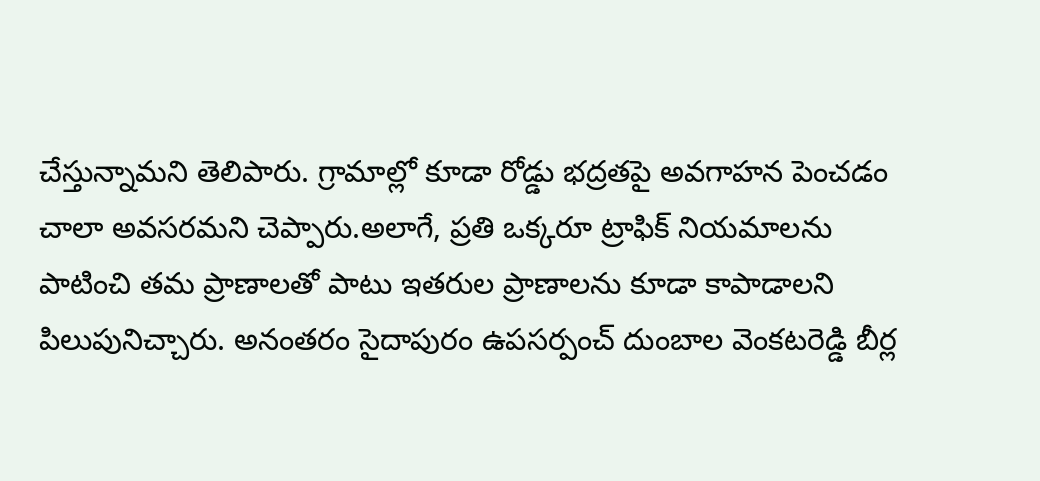చేస్తున్నామని తెలిపారు. గ్రామాల్లో కూడా రోడ్డు భద్రతపై అవగాహన పెంచడం చాలా అవసరమని చెప్పారు.అలాగే, ప్రతి ఒక్కరూ ట్రాఫిక్ నియమాలను పాటించి తమ ప్రాణాలతో పాటు ఇతరుల ప్రాణాలను కూడా కాపాడాలని పిలుపునిచ్చారు. అనంతరం సైదాపురం ఉపసర్పంచ్ దుంబాల వెంకటరెడ్డి బీర్ల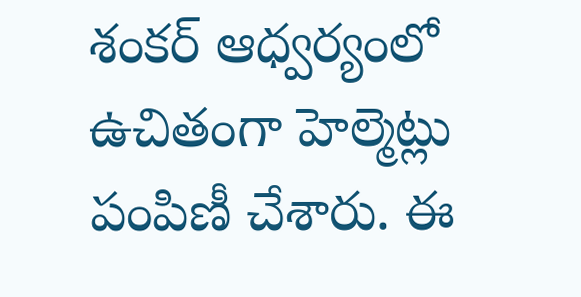శంకర్ ఆధ్వర్యంలో ఉచితంగా హెల్మెట్లు పంపిణీ చేశారు. ఈ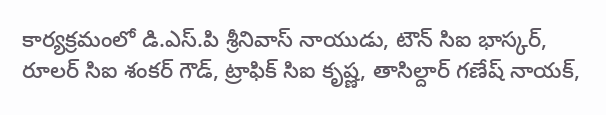కార్యక్రమంలో డి.ఎస్.పి శ్రీనివాస్ నాయుడు, టౌన్ సిఐ భాస్కర్, రూలర్ సిఐ శంకర్ గౌడ్, ట్రాఫిక్ సిఐ కృష్ణ, తాసిల్దార్ గణేష్ నాయక్,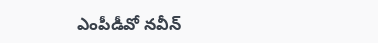ఎంపీడీవో నవీన్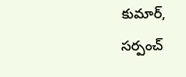కుమార్, సర్పంచ్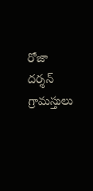రోజా దర్శన్ గ్రామస్తులు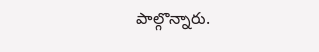పాల్గొన్నారు.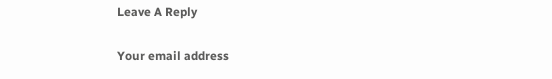Leave A Reply

Your email address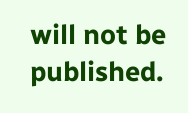will not be published.